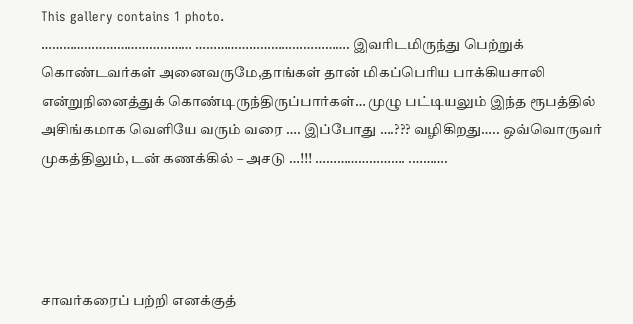This gallery contains 1 photo.
…………………………………… ……………………………………. இவரிடமிருந்து பெற்றுக் கொண்டவர்கள் அனைவருமே,தாங்கள் தான் மிகப்பெரிய பாக்கியசாலி என்றுநினைத்துக் கொண்டிருந்திருப்பார்கள்… முழு பட்டியலும் இந்த ரூபத்தில் அசிங்கமாக வெளியே வரும் வரை …. இப்போது ….??? வழிகிறது….. ஒவ்வொருவர் முகத்திலும், டன் கணக்கில் – அசடு …!!! ……………………. .……….




சாவர்கரைப் பற்றி எனக்குத்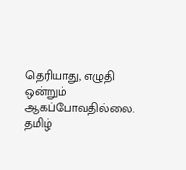தெரியாது, எழுதி ஒன்றும் ஆகப்போவதில்லை. தமிழ்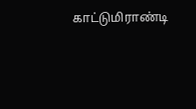காட்டுமிராண்டி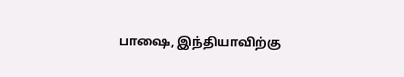பாஷை, இந்தியாவிற்கு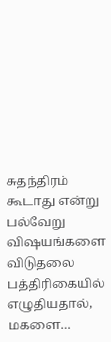சுதந்திரம் கூடாது என்று பல்வேறு விஷயங்களை விடுதலை பத்திரிகையில் எழுதியதால், மகளை…